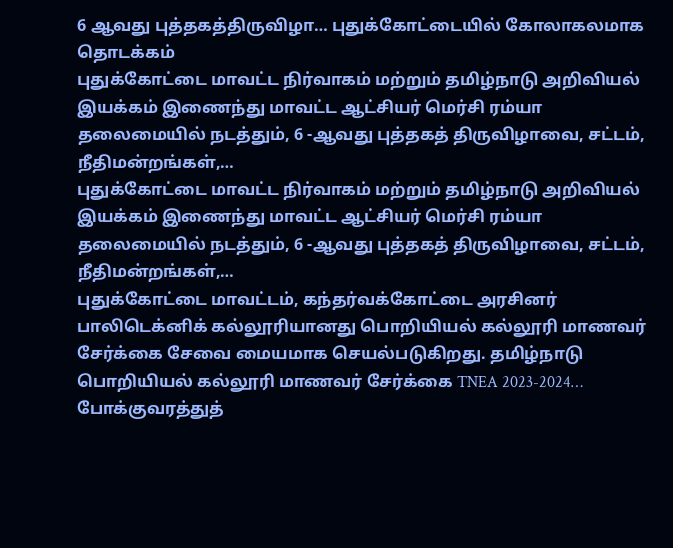6 ஆவது புத்தகத்திருவிழா… புதுக்கோட்டையில் கோலாகலமாக தொடக்கம்
புதுக்கோட்டை மாவட்ட நிர்வாகம் மற்றும் தமிழ்நாடு அறிவியல் இயக்கம் இணைந்து மாவட்ட ஆட்சியர் மெர்சி ரம்யா தலைமையில் நடத்தும், 6 -ஆவது புத்தகத் திருவிழாவை, சட்டம், நீதிமன்றங்கள்,…
புதுக்கோட்டை மாவட்ட நிர்வாகம் மற்றும் தமிழ்நாடு அறிவியல் இயக்கம் இணைந்து மாவட்ட ஆட்சியர் மெர்சி ரம்யா தலைமையில் நடத்தும், 6 -ஆவது புத்தகத் திருவிழாவை, சட்டம், நீதிமன்றங்கள்,…
புதுக்கோட்டை மாவட்டம், கந்தர்வக்கோட்டை அரசினர் பாலிடெக்னிக் கல்லூரியானது பொறியியல் கல்லூரி மாணவர் சேர்க்கை சேவை மையமாக செயல்படுகிறது. தமிழ்நாடு பொறியியல் கல்லூரி மாணவர் சேர்க்கை TNEA 2023-2024…
போக்குவரத்துத்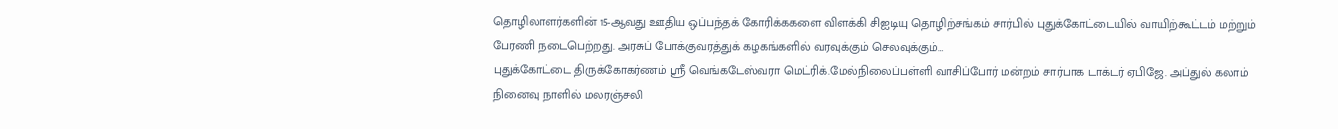தொழிலாளர்களின் 15-ஆவது ஊதிய ஒப்பந்தக் கோரிக்ககளை விளக்கி சிஐடியு தொழிற்சங்கம் சார்பில் புதுக்கோட்டையில் வாயிற்கூட்டம் மற்றும் பேரணி நடைபெற்றது. அரசுப் போக்குவரத்துக் கழகங்களில் வரவுக்கும் செலவுக்கும்…
புதுக்கோட்டை திருக்கோகர்ணம் ஸ்ரீ வெங்கடேஸ்வரா மெட்ரிக்.மேல்நிலைப்பள்ளி வாசிப்போர் மன்றம் சார்பாக டாக்டர் ஏபிஜே. அப்துல் கலாம் நினைவு நாளில் மலரஞ்சலி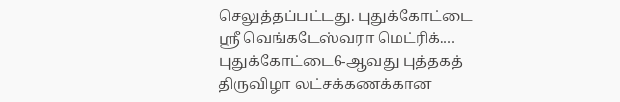செலுத்தப்பட்டது. புதுக்கோட்டை ஸ்ரீ வெங்கடேஸ்வரா மெட்ரிக்.…
புதுக்கோட்டை6-ஆவது புத்தகத் திருவிழா லட்சக்கணக்கான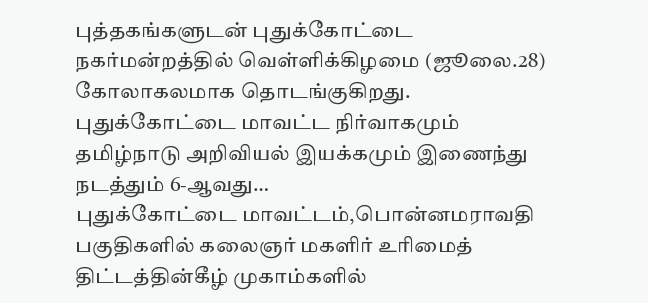புத்தகங்களுடன் புதுக்கோட்டை நகர்மன்றத்தில் வெள்ளிக்கிழமை (ஜூலை.28) கோலாகலமாக தொடங்குகிறது. புதுக்கோட்டை மாவட்ட நிர்வாகமும் தமிழ்நாடு அறிவியல் இயக்கமும் இணைந்து நடத்தும் 6-ஆவது…
புதுக்கோட்டை மாவட்டம்,பொன்னமராவதி பகுதிகளில் கலைஞர் மகளிர் உரிமைத் திட்டத்தின்கீழ் முகாம்களில்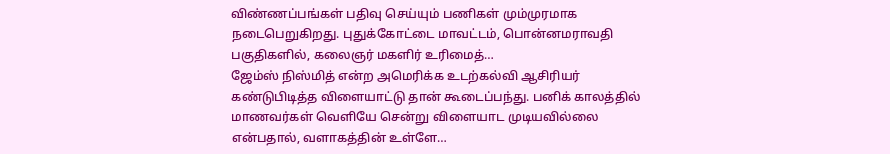விண்ணப்பங்கள் பதிவு செய்யும் பணிகள் மும்முரமாக நடைபெறுகிறது. புதுக்கோட்டை மாவட்டம், பொன்னமராவதி பகுதிகளில், கலைஞர் மகளிர் உரிமைத்…
ஜேம்ஸ் நிஸ்மித் என்ற அமெரிக்க உடற்கல்வி ஆசிரியர் கண்டுபிடித்த விளையாட்டு தான் கூடைப்பந்து. பனிக் காலத்தில் மாணவர்கள் வெளியே சென்று விளையாட முடியவில்லை என்பதால், வளாகத்தின் உள்ளே…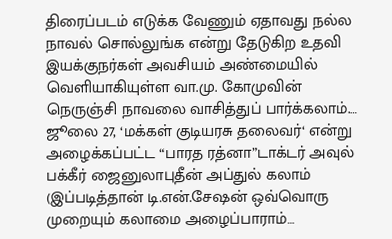திரைப்படம் எடுக்க வேணும் ஏதாவது நல்ல நாவல் சொல்லுங்க என்று தேடுகிற உதவி இயக்குநர்கள் அவசியம் அண்மையில் வெளியாகியுள்ள வா.மு. கோமுவின் நெருஞ்சி நாவலை வாசித்துப் பார்க்கலாம்.…
ஜூலை 27, ‘மக்கள் குடியரசு தலைவர்‘ என்று அழைக்கப்பட்ட “பாரத ரத்னா”டாக்டர் அவுல் பக்கீர் ஜைனுலாபுதீன் அப்துல் கலாம் (இப்படித்தான் டி.என்.சேஷன் ஒவ்வொரு முறையும் கலாமை அழைப்பாராம்…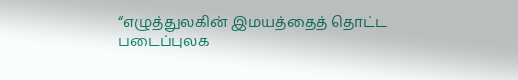“எழுத்துலகின் இமயத்தைத் தொட்ட படைப்புலக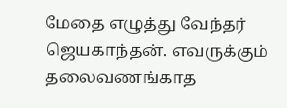மேதை எழுத்து வேந்தர் ஜெயகாந்தன். எவருக்கும் தலைவணங்காத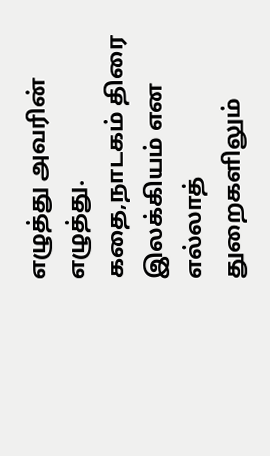எழுத்து அவரின் எழுத்து. கதை,நாடகம் திரை இலக்கியம் என எல்லாத் துறைகளிலும்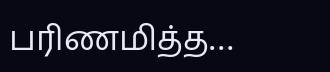பரிணமித்த…